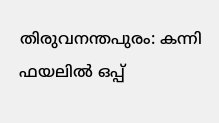തിരുവനന്തപുരം: കന്നി ഫയലിൽ ഒപ്പ്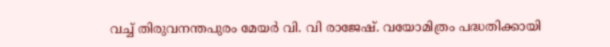വച്ച് തിരുവനന്തപുരം മേയർ വി. വി രാജേഷ്. വയോമിത്രം പദ്ധതിക്കായി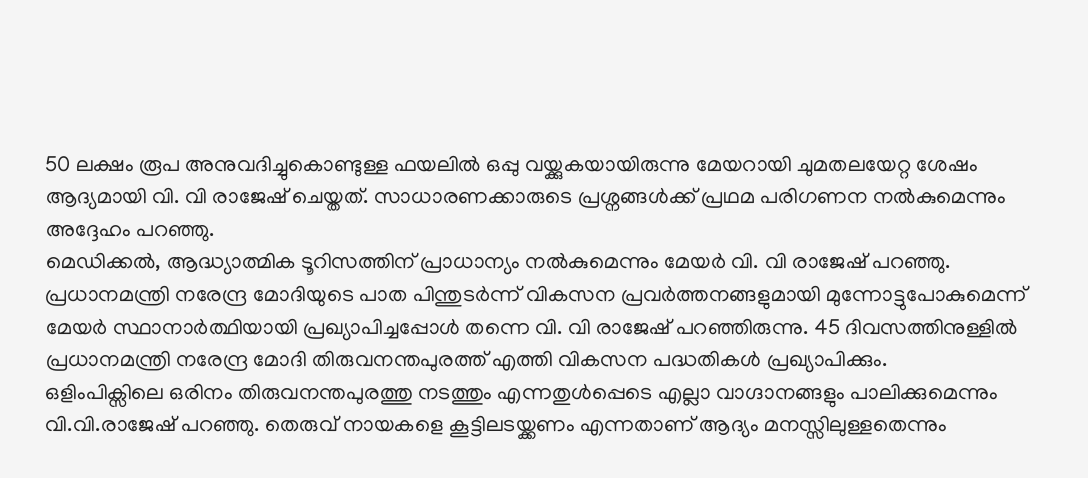50 ലക്ഷം രൂപ അനുവദിച്ചുകൊണ്ടുള്ള ഫയലിൽ ഒപ്പു വയ്ക്കുകയായിരുന്നു മേയറായി ചുമതലയേറ്റ ശേഷം ആദ്യമായി വി. വി രാജേഷ് ചെയ്തത്. സാധാരണക്കാരുടെ പ്രശ്നങ്ങൾക്ക് പ്രഥമ പരിഗണന നൽകുമെന്നും അദ്ദേഹം പറഞ്ഞു.
മെഡിക്കൽ, ആദ്ധ്യാത്മിക ടൂറിസത്തിന് പ്രാധാന്യം നൽകുമെന്നും മേയർ വി. വി രാജേഷ് പറഞ്ഞു. പ്രധാനമന്ത്രി നരേന്ദ്ര മോദിയുടെ പാത പിന്തുടർന്ന് വികസന പ്രവർത്തനങ്ങളുമായി മുന്നോട്ടുപോകുമെന്ന് മേയർ സ്ഥാനാർത്ഥിയായി പ്രഖ്യാപിച്ചപ്പോൾ തന്നെ വി. വി രാജേഷ് പറഞ്ഞിരുന്നു. 45 ദിവസത്തിനുള്ളിൽ പ്രധാനമന്ത്രി നരേന്ദ്ര മോദി തിരുവനന്തപുരത്ത് എത്തി വികസന പദ്ധതികൾ പ്രഖ്യാപിക്കും.
ഒളിംപിക്സിലെ ഒരിനം തിരുവനന്തപുരത്തു നടത്തും എന്നതുൾപ്പെടെ എല്ലാ വാഗ്ദാനങ്ങളും പാലിക്കുമെന്നും വി.വി.രാജേഷ് പറഞ്ഞു. തെരുവ് നായകളെ കൂട്ടിലടയ്ക്കണം എന്നതാണ് ആദ്യം മനസ്സിലുള്ളതെന്നും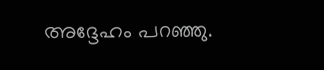അദ്ദേഹം പറഞ്ഞു.